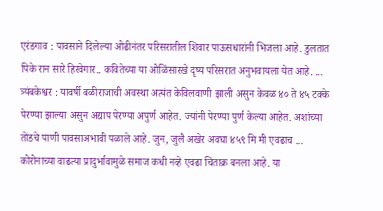एरंडगाव : पावसाने दिलेल्या ओढीनंतर परिसरातील शिवार पाऊसधारांनी भिजला आहे. डुलतात पिके रान सारे हिरवेगार.. कवितेच्या या ओळिंसारखे दृष्य परिसरात अनुभवायला येत आहे. ...
त्र्यंबकेश्वर : यावर्षी बळीराजाची अवस्था अत्यंत केविलवाणी झाली असुन केवळ ४० ते ४५ टक्के पेरण्या झाल्या असुन अद्याप पेरण्या अपुर्ण आहेत. ज्यांनी पेरण्या पुर्ण केल्या आहेत. अशांच्या तोंडचे पाणी पावसाअभावी पळाले आहे. जुन, जुलै अखेर अवघा ४५९ मि मी एवढाच ...
कोरोनाच्या वाढत्या प्रादुर्भावामुळे समाज कधी नव्हे एवढा चिंताक्र बनला आहे. या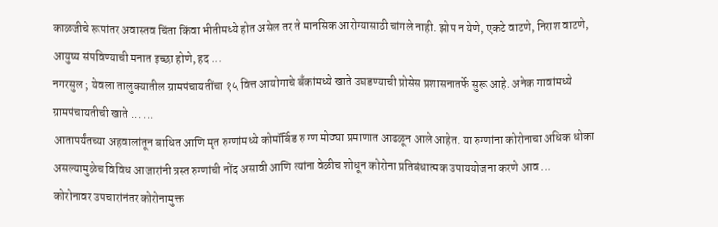काळजीचे रूपांतर अवास्तव चिंता किंवा भीतीमध्ये होत असेल तर ते मानसिक आरोग्यासाठी चांगले नाही. झोप न येणे, एकटे वाटणे, निराश वाटणे, आयुष्य संपविण्याची मनात इच्छा होणे, हद ...
नगरसुल ; येवला तालुक्यातील ग्रामपंचायतींचा १५ वित्त आयोगाचे बँकांमध्ये खाते उघडण्याची प्रोसेस प्रशासनातर्फे सुरू आहे. अनेक गावांमध्ये ग्रामपंचायतीची खाते ... ...
आतापर्यंतच्या अहवालांतून बाधित आणि मृत रुग्णांमध्ये कोमॉर्बिड रु ग्ण मोठ्या प्रमाणात आढळून आले आहेत. या रुग्णांना कोरोनाचा अधिक धोका असल्यामुळेच विविध आजारांनी त्रस्त रुग्णांची नोंद असावी आणि त्यांना वेळीच शोधून कोरोना प्रतिबंधात्मक उपाययोजना करणे आव ...
कोरोनावर उपचारांनंतर कोरोनामुक्त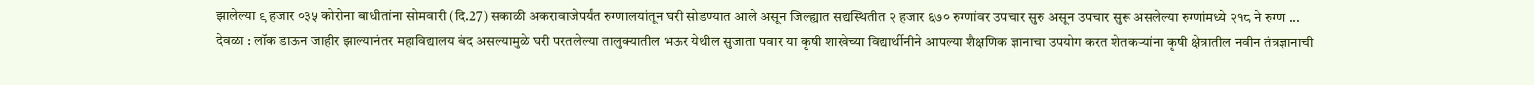झालेल्या ९ हजार ०३५ कोरोना बाधीतांना सोमवारी (दि.27) सकाळी अकरावाजेपर्यंत रुग्णालयांतून घरी सोडण्यात आले असून जिल्ह्यात सद्यस्थितीत २ हजार ६७० रुग्णांवर उपचार सुरु असून उपचार सुरू असलेल्या रुग्णांमध्ये २१८ ने रुग्ण ...
देवळा : लॉक डाऊन जाहीर झाल्यानंतर महाविद्यालय बंद असल्यामुळे घरी परतलेल्या तालुक्यातील भऊर येथील सुजाता पवार या कृषी शाखेच्या विद्यार्थीनीने आपल्या शैक्षणिक ज्ञानाचा उपयोग करत शेतकऱ्यांना कृषी क्षेत्रातील नवीन तंत्रज्ञानाची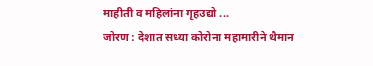माहीती व महिलांना गृहउद्यो ...
जोरण : देशात सध्या कोरोना महामारीने थैमान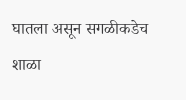घातला असून सगळीकडेच शाळा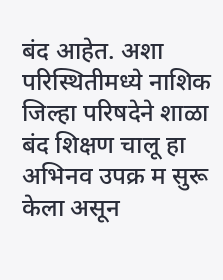बंद आहेत. अशा परिस्थितीमध्ये नाशिक जिल्हा परिषदेने शाळा बंद शिक्षण चालू हा अभिनव उपक्र म सुरू केला असून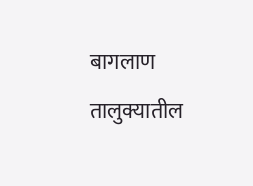बागलाण तालुक्यातील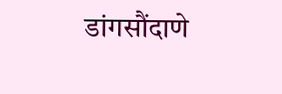डांगसौंदाणे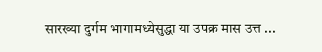सारख्या दुर्गम भागामध्येसुद्धा या उपक्र मास उत्त ...